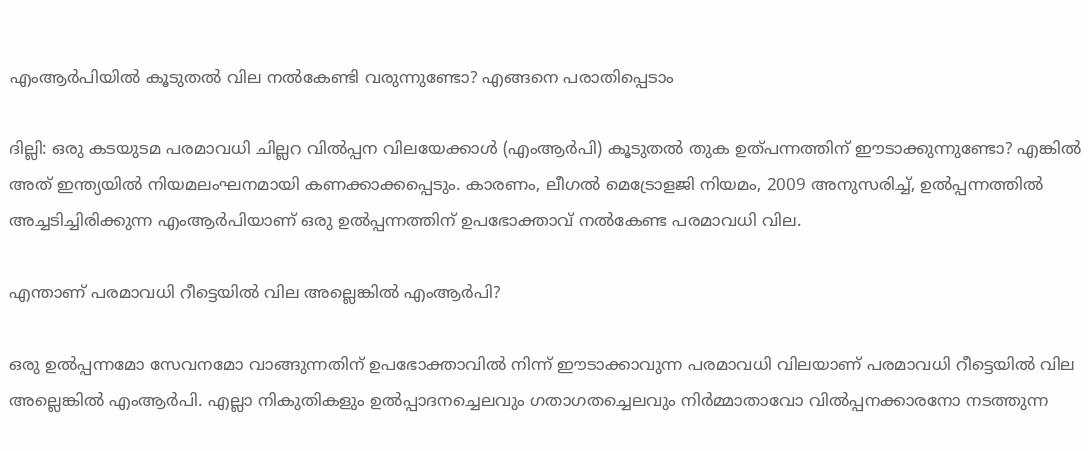എംആർപിയിൽ കൂടുതൽ വില നൽകേണ്ടി വരുന്നുണ്ടോ? എങ്ങനെ പരാതിപ്പെടാം

ദില്ലി: ഒരു കടയുടമ പരമാവധി ചില്ലറ വിൽപ്പന വിലയേക്കാൾ (എംആർപി) കൂടുതൽ തുക ഉത്പന്നത്തിന് ഈടാക്കുന്നുണ്ടോ? എങ്കിൽ അത് ഇന്ത്യയിൽ നിയമലംഘനമായി കണക്കാക്കപ്പെടും. കാരണം, ലീഗൽ മെട്രോളജി നിയമം, 2009 അനുസരിച്ച്, ഉൽപ്പന്നത്തിൽ അച്ചടിച്ചിരിക്കുന്ന എംആർപിയാണ് ഒരു ഉൽപ്പന്നത്തിന് ഉപഭോക്താവ് നൽകേണ്ട പരമാവധി വില.

എന്താണ് പരമാവധി റീട്ടെയിൽ വില അല്ലെങ്കിൽ എംആർപി?

ഒരു ഉൽപ്പന്നമോ സേവനമോ വാങ്ങുന്നതിന് ഉപഭോക്താവിൽ നിന്ന് ഈടാക്കാവുന്ന പരമാവധി വിലയാണ് പരമാവധി റീട്ടെയിൽ വില അല്ലെങ്കിൽ എംആർപി. എല്ലാ നികുതികളും ഉൽപ്പാദനച്ചെലവും ഗതാഗതച്ചെലവും നിർമ്മാതാവോ വിൽപ്പനക്കാരനോ നടത്തുന്ന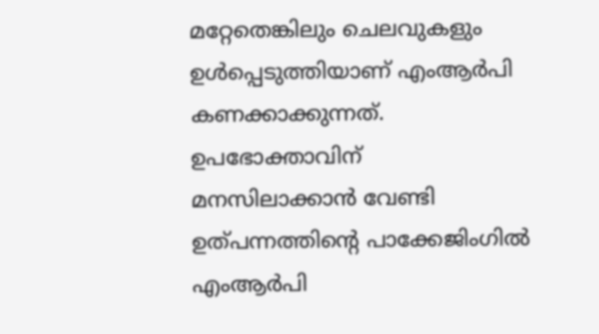മറ്റേതെങ്കിലും ചെലവുകളും ഉൾപ്പെടുത്തിയാണ് എംആർപി കണക്കാക്കുന്നത്.
ഉപഭോക്താവിന് മനസിലാക്കാൻ വേണ്ടി ഉത്പന്നത്തിന്റെ പാക്കേജിംഗിൽ എംആർപി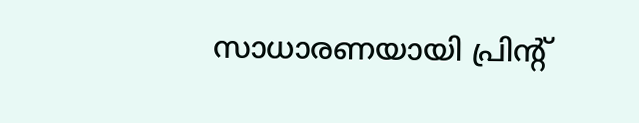സാധാരണയായി പ്രിന്റ്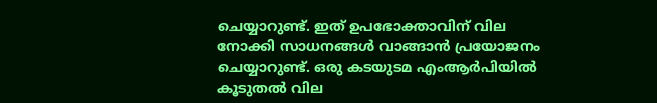ചെയ്യാറുണ്ട്. ഇത് ഉപഭോക്താവിന് വില നോക്കി സാധനങ്ങൾ വാങ്ങാൻ പ്രയോജനം ചെയ്യാറുണ്ട്. ഒരു കടയുടമ എംആർപിയിൽ കൂടുതൽ വില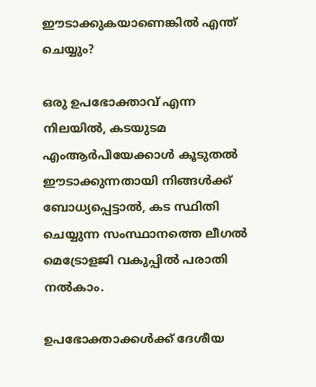ഈടാക്കുകയാണെങ്കിൽ എന്ത് ചെയ്യും?

ഒരു ഉപഭോക്താവ് എന്ന നിലയിൽ, കടയുടമ എംആർപിയേക്കാൾ കൂടുതൽ ഈടാക്കുന്നതായി നിങ്ങൾക്ക് ബോധ്യപ്പെട്ടാൽ, കട സ്ഥിതി ചെയ്യുന്ന സംസ്ഥാനത്തെ ലീഗൽ മെട്രോളജി വകുപ്പിൽ പരാതി നൽകാം.

ഉപഭോക്താക്കൾക്ക് ദേശീയ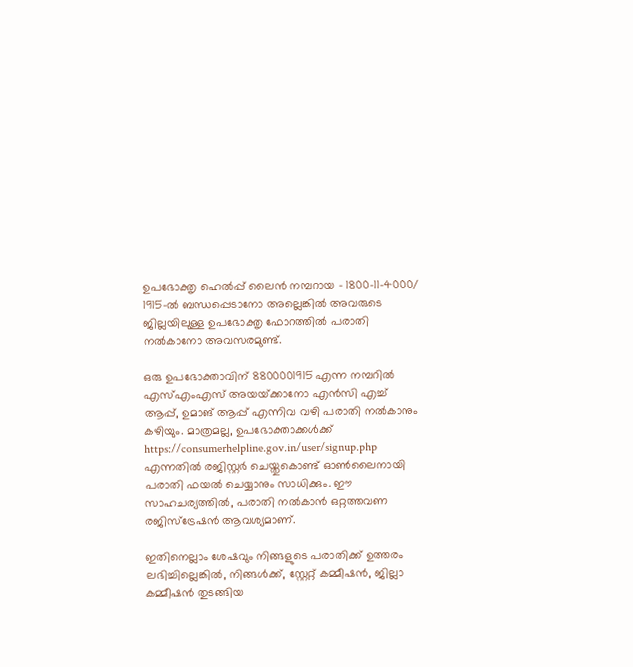ഉപഭോക്തൃ ഹെൽപ്പ് ലൈൻ നമ്പറായ – 1800-11-4000/ 1915-ൽ ബന്ധപ്പെടാനോ അല്ലെങ്കിൽ അവരുടെ ജില്ലയിലുള്ള ഉപഭോക്തൃ ഫോറത്തിൽ പരാതി നൽകാനോ അവസരമുണ്ട്.

ഒരു ഉപഭോക്താവിന് 8800001915 എന്ന നമ്പറിൽ എസ്എംഎസ് അയയ്‌ക്കാനോ എൻസി എച്ച് ആപ്പ്, ഉമാങ് ആപ്പ് എന്നിവ വഴി പരാതി നൽകാനും കഴിയും. മാത്രമല്ല, ഉപഭോക്താക്കൾക്ക് https://consumerhelpline.gov.in/user/signup.php എന്നതിൽ രജിസ്റ്റർ ചെയ്തുകൊണ്ട് ഓൺലൈനായി പരാതി ഫയൽ ചെയ്യാനും സാധിക്കും. ഈ സാഹചര്യത്തിൽ, പരാതി നൽകാൻ ഒറ്റത്തവണ രജിസ്ട്രേഷൻ ആവശ്യമാണ്.

ഇതിനെല്ലാം ശേഷവും നിങ്ങളുടെ പരാതിക്ക് ഉത്തരം ലഭിച്ചില്ലെങ്കിൽ, നിങ്ങൾക്ക്, സ്റ്റേറ്റ് കമ്മീഷൻ, ജില്ലാ കമ്മീഷൻ തുടങ്ങിയ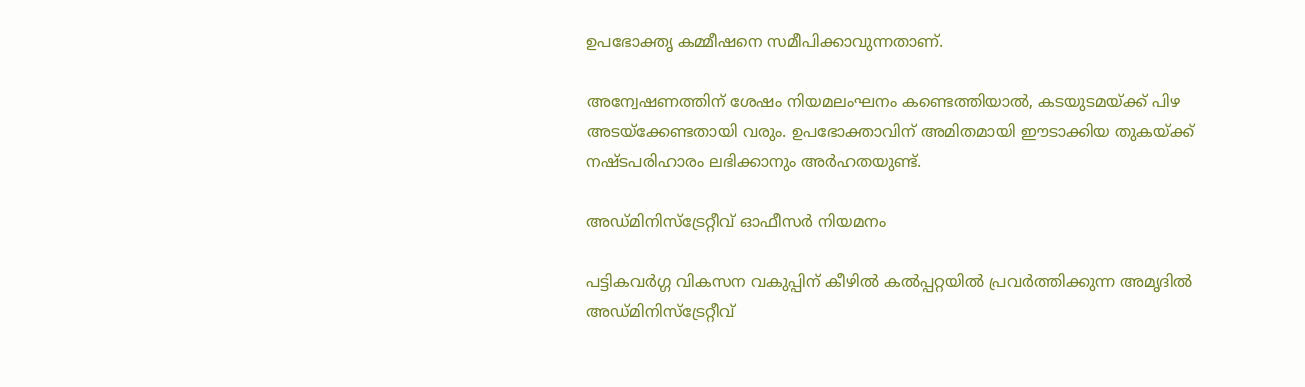ഉപഭോക്തൃ കമ്മീഷനെ സമീപിക്കാവുന്നതാണ്.

അന്വേഷണത്തിന് ശേഷം നിയമലംഘനം കണ്ടെത്തിയാൽ, കടയുടമയ്ക്ക് പിഴ അടയ്‌ക്കേണ്ടതായി വരും. ഉപഭോക്താവിന് അമിതമായി ഈടാക്കിയ തുകയ്ക്ക് നഷ്ടപരിഹാരം ലഭിക്കാനും അർഹതയുണ്ട്.

അഡ്മിനിസ്‌ട്രേറ്റീവ് ഓഫീസര്‍ നിയമനം

പട്ടികവര്‍ഗ്ഗ വികസന വകുപ്പിന് കീഴില്‍ കല്‍പ്പറ്റയില്‍ പ്രവര്‍ത്തിക്കുന്ന അമൃദില്‍ അഡ്മിനിസ്‌ട്രേറ്റീവ്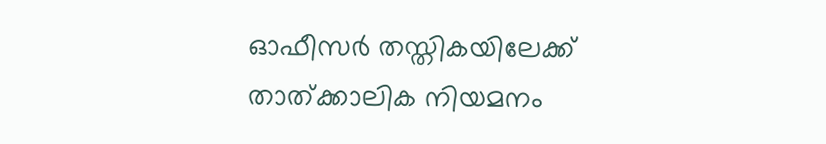ഓഫീസര്‍ തസ്തികയിലേക്ക് താത്ക്കാലിക നിയമനം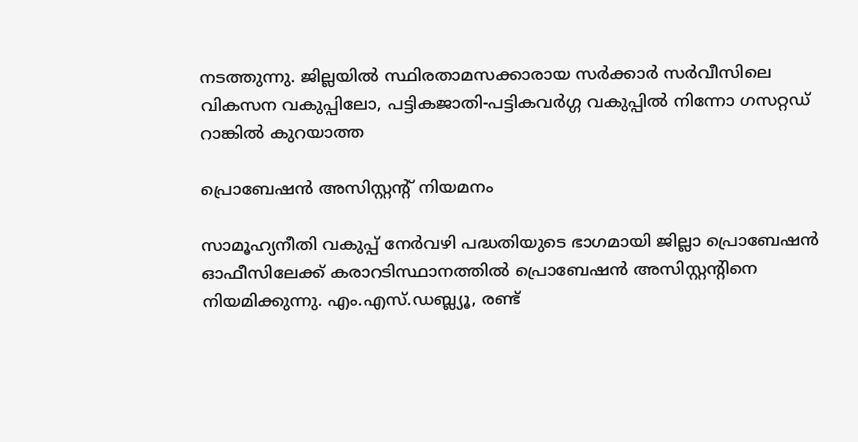നടത്തുന്നു. ജില്ലയില്‍ സ്ഥിരതാമസക്കാരായ സര്‍ക്കാര്‍ സര്‍വീസിലെ വികസന വകുപ്പിലോ, പട്ടികജാതി-പട്ടികവര്‍ഗ്ഗ വകുപ്പില്‍ നിന്നോ ഗസറ്റഡ് റാങ്കില്‍ കുറയാത്ത

പ്രൊബേഷന്‍ അസിസ്റ്റന്റ് നിയമനം

സാമൂഹ്യനീതി വകുപ്പ് നേര്‍വഴി പദ്ധതിയുടെ ഭാഗമായി ജില്ലാ പ്രൊബേഷന്‍ ഓഫീസിലേക്ക് കരാറടിസ്ഥാനത്തില്‍ പ്രൊബേഷന്‍ അസിസ്റ്റന്റിനെ നിയമിക്കുന്നു. എം.എസ്.ഡബ്ല്യൂ, രണ്ട്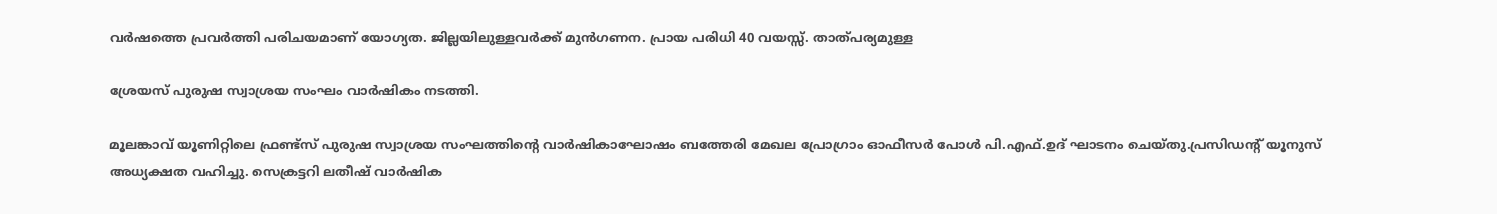വര്‍ഷത്തെ പ്രവര്‍ത്തി പരിചയമാണ് യോഗ്യത. ജില്ലയിലുള്ളവര്‍ക്ക് മുന്‍ഗണന. പ്രായ പരിധി 40 വയസ്സ്. താത്പര്യമുള്ള

ശ്രേയസ് പുരുഷ സ്വാശ്രയ സംഘം വാർഷികം നടത്തി.

മൂലങ്കാവ് യൂണിറ്റിലെ ഫ്രണ്ട്‌സ് പുരുഷ സ്വാശ്രയ സംഘത്തിന്റെ വാർഷികാഘോഷം ബത്തേരി മേഖല പ്രോഗ്രാം ഓഫീസർ പോൾ പി.എഫ്.ഉദ് ഘാടനം ചെയ്തു.പ്രസിഡന്റ് യൂനുസ് അധ്യക്ഷത വഹിച്ചു. സെക്രട്ടറി ലതീഷ് വാർഷിക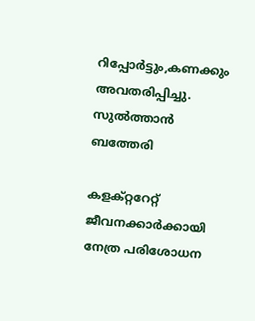റിപ്പോർട്ടും,കണക്കും അവതരിപ്പിച്ചു. സുൽത്താൻ ബത്തേരി

കളക്റ്ററേറ്റ് ജീവനക്കാര്‍ക്കായി നേത്ര പരിശോധന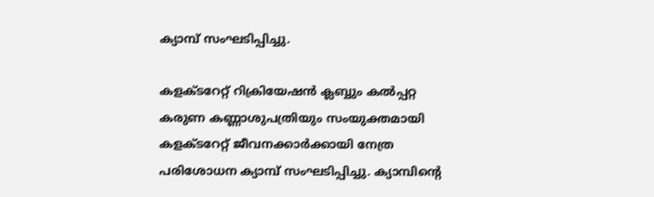ക്യാമ്പ് സംഘടിപ്പിച്ചു.

കളക്ടറേറ്റ് റിക്രിയേഷന്‍ ക്ലബ്ബും കല്‍പ്പറ്റ കരുണ കണ്ണാശുപത്രിയും സംയുക്തമായി കളക്ടറേറ്റ് ജീവനക്കാര്‍ക്കായി നേത്ര പരിശോധന ക്യാമ്പ് സംഘടിപ്പിച്ചു. ക്യാമ്പിന്റെ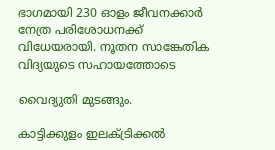ഭാഗമായി 230 ഓളം ജീവനക്കാര്‍ നേത്ര പരിശോധനക്ക് വിധേയരായി. നൂതന സാങ്കേതിക വിദ്യയുടെ സഹായത്തോടെ

വൈദ്യുതി മുടങ്ങും.

കാട്ടിക്കുളം ഇലക്ട്രിക്കല്‍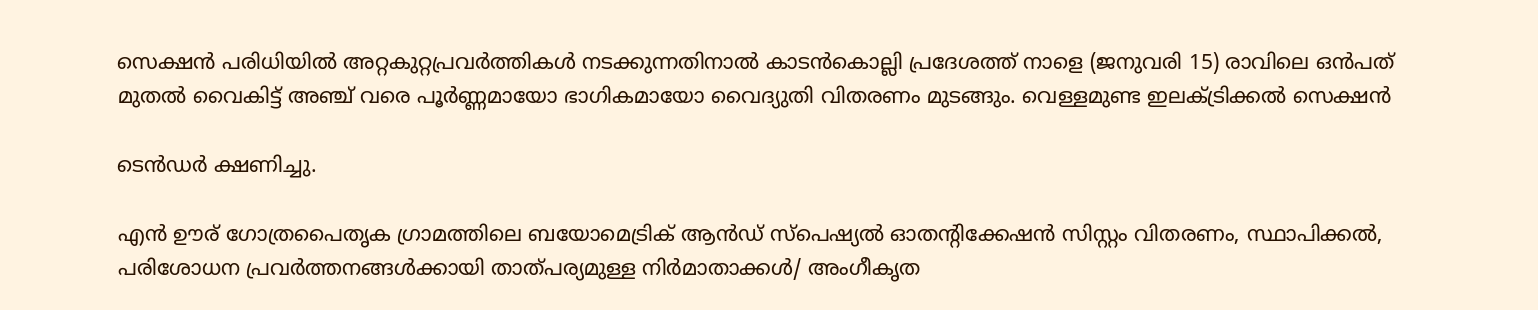സെക്ഷന്‍ പരിധിയില്‍ അറ്റകുറ്റപ്രവര്‍ത്തികള്‍ നടക്കുന്നതിനാല്‍ കാടന്‍കൊല്ലി പ്രദേശത്ത് നാളെ (ജനുവരി 15) രാവിലെ ഒന്‍പത് മുതല്‍ വൈകിട്ട് അഞ്ച് വരെ പൂര്‍ണ്ണമായോ ഭാഗികമായോ വൈദ്യുതി വിതരണം മുടങ്ങും. വെള്ളമുണ്ട ഇലക്ട്രിക്കല്‍ സെക്ഷന്‍

ടെന്‍ഡര്‍ ക്ഷണിച്ചു.

എന്‍ ഊര് ഗോത്രപൈതൃക ഗ്രാമത്തിലെ ബയോമെട്രിക് ആന്‍ഡ് സ്‌പെഷ്യല്‍ ഓതന്റിക്കേഷന്‍ സിസ്റ്റം വിതരണം, സ്ഥാപിക്കല്‍, പരിശോധന പ്രവര്‍ത്തനങ്ങള്‍ക്കായി താത്പര്യമുള്ള നിര്‍മാതാക്കള്‍/ അംഗീകൃത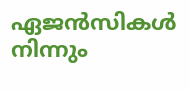ഏജന്‍സികള്‍ നിന്നും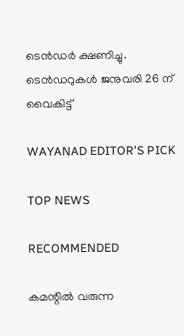ടെന്‍ഡര്‍ ക്ഷണിച്ചു. ടെന്‍ഡറുകള്‍ ജനുവരി 26 ന് വൈകിട്ട്

WAYANAD EDITOR'S PICK

TOP NEWS

RECOMMENDED

കമന്റിൽ വരുന്ന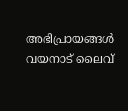അഭിപ്രായങ്ങൾ വയനാട് ലൈവ്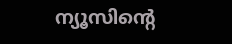ന്യൂസിന്റെ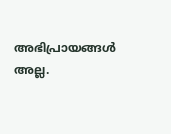അഭിപ്രായങ്ങൾ അല്ല.